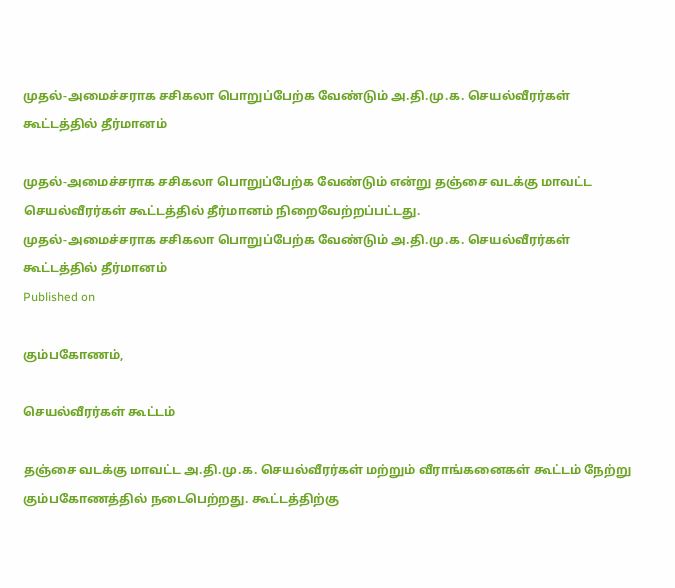முதல்-அமைச்சராக சசிகலா பொறுப்பேற்க வேண்டும் அ.தி.மு.க. செயல்வீரர்கள் கூட்டத்தில் தீர்மானம்

முதல்-அமைச்சராக சசிகலா பொறுப்பேற்க வேண்டும் என்று தஞ்சை வடக்கு மாவட்ட செயல்வீரர்கள் கூட்டத்தில் தீர்மானம் நிறைவேற்றப்பட்டது.
முதல்-அமைச்சராக சசிகலா பொறுப்பேற்க வேண்டும் அ.தி.மு.க. செயல்வீரர்கள் கூட்டத்தில் தீர்மானம்
Published on

கும்பகோணம்,

செயல்வீரர்கள் கூட்டம்

தஞ்சை வடக்கு மாவட்ட அ.தி.மு.க. செயல்வீரர்கள் மற்றும் வீராங்கனைகள் கூட்டம் நேற்று கும்பகோணத்தில் நடைபெற்றது. கூட்டத்திற்கு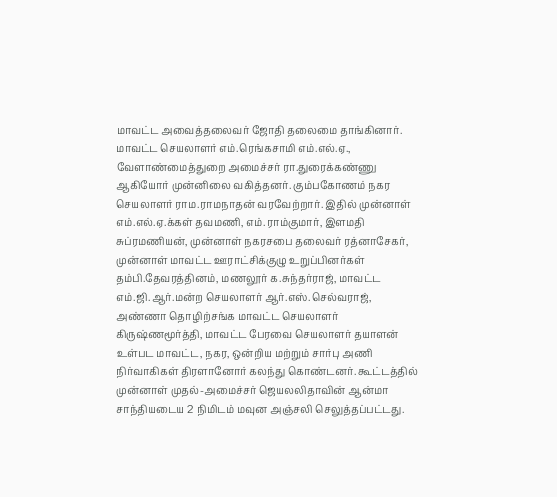மாவட்ட அவைத்தலைவர் ஜோதி தலைமை தாங்கினார். மாவட்ட செயலாளர் எம்.ரெங்கசாமி எம்.எல்.ஏ., வேளாண்மைத்துறை அமைச்சர் ரா.துரைக்கண்ணு ஆகியோர் முன்னிலை வகித்தனர். கும்பகோணம் நகர செயலாளர் ராம.ராமநாதன் வரவேற்றார். இதில் முன்னாள் எம்.எல்.ஏ.க்கள் தவமணி, எம்.ராம்குமார், இளமதி சுப்ரமணியன், முன்னாள் நகரசபை தலைவர் ரத்னாசேகர், முன்னாள் மாவட்ட ஊராட்சிக்குழு உறுப்பினர்கள் தம்பி.தேவரத்தினம், மணலூர் க.சுந்தர்ராஜ், மாவட்ட எம்.ஜி.ஆர்.மன்ற செயலாளர் ஆர்.எஸ்.செல்வராஜ், அண்ணா தொழிற்சங்க மாவட்ட செயலாளர் கிருஷ்ணமூர்த்தி, மாவட்ட பேரவை செயலாளர் தயாளன் உள்பட மாவட்ட, நகர, ஒன்றிய மற்றும் சார்பு அணி நிர்வாகிகள் திரளானோர் கலந்து கொண்டனர். கூட்டத்தில் முன்னாள் முதல்-அமைச்சர் ஜெயலலிதாவின் ஆன்மா சாந்தியடைய 2 நிமிடம் மவுன அஞ்சலி செலுத்தப்பட்டது.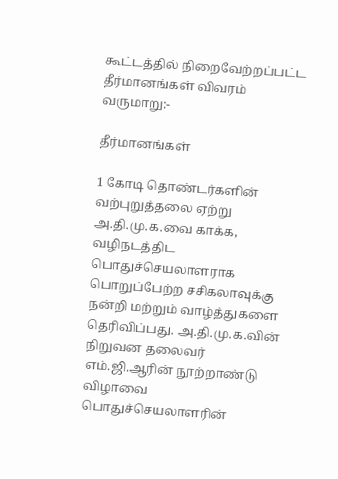கூட்டத்தில் நிறைவேற்றப்பட்ட தீர்மானங்கள் விவரம் வருமாறு:-

தீர்மானங்கள்

1 கோடி தொண்டர்களின் வற்புறுத்தலை ஏற்று அ.தி.மு.க.வை காக்க, வழிநடத்திட பொதுச்செயலாளராக பொறுப்பேற்ற சசிகலாவுக்கு நன்றி மற்றும் வாழ்த்துகளை தெரிவிப்பது. அ.தி.மு.க.வின் நிறுவன தலைவர் எம்.ஜி.ஆரின் நூற்றாண்டு விழாவை பொதுச்செயலாளரின்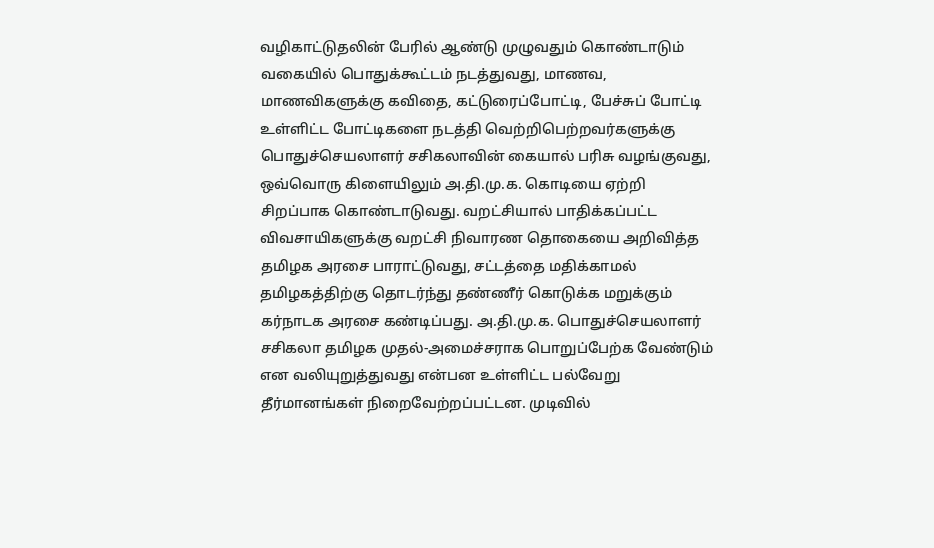வழிகாட்டுதலின் பேரில் ஆண்டு முழுவதும் கொண்டாடும் வகையில் பொதுக்கூட்டம் நடத்துவது, மாணவ, மாணவிகளுக்கு கவிதை, கட்டுரைப்போட்டி, பேச்சுப் போட்டி உள்ளிட்ட போட்டிகளை நடத்தி வெற்றிபெற்றவர்களுக்கு பொதுச்செயலாளர் சசிகலாவின் கையால் பரிசு வழங்குவது, ஒவ்வொரு கிளையிலும் அ.தி.மு.க. கொடியை ஏற்றி சிறப்பாக கொண்டாடுவது. வறட்சியால் பாதிக்கப்பட்ட விவசாயிகளுக்கு வறட்சி நிவாரண தொகையை அறிவித்த தமிழக அரசை பாராட்டுவது, சட்டத்தை மதிக்காமல் தமிழகத்திற்கு தொடர்ந்து தண்ணீர் கொடுக்க மறுக்கும் கர்நாடக அரசை கண்டிப்பது. அ.தி.மு.க. பொதுச்செயலாளர் சசிகலா தமிழக முதல்-அமைச்சராக பொறுப்பேற்க வேண்டும் என வலியுறுத்துவது என்பன உள்ளிட்ட பல்வேறு தீர்மானங்கள் நிறைவேற்றப்பட்டன. முடிவில்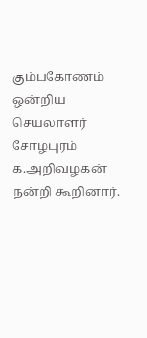கும்பகோணம் ஒன்றிய செயலாளர் சோழபுரம் க.அறிவழகன் நன்றி கூறினார்.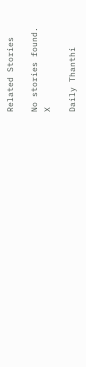Related Stories

No stories found.
X

Daily Thanthi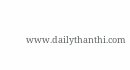www.dailythanthi.com